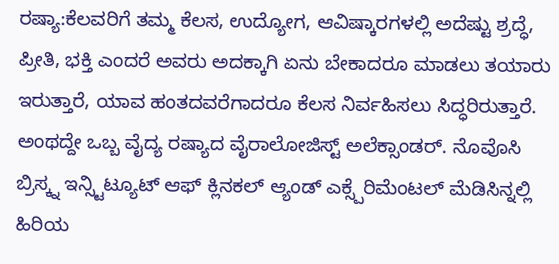ರಷ್ಯಾ:ಕೆಲವರಿಗೆ ತಮ್ಮ ಕೆಲಸ, ಉದ್ಯೋಗ, ಆವಿಷ್ಕಾರಗಳಲ್ಲಿ ಅದೆಷ್ಟು ಶ್ರದ್ಧೆ, ಪ್ರೀತಿ, ಭಕ್ತಿ ಎಂದರೆ ಅವರು ಅದಕ್ಕಾಗಿ ಏನು ಬೇಕಾದರೂ ಮಾಡಲು ತಯಾರು ಇರುತ್ತಾರೆ, ಯಾವ ಹಂತದವರೆಗಾದರೂ ಕೆಲಸ ನಿರ್ವಹಿಸಲು ಸಿದ್ಧರಿರುತ್ತಾರೆ.
ಅಂಥದ್ದೇ ಒಬ್ಬ ವೈದ್ಯ ರಷ್ಯಾದ ವೈರಾಲೋಜಿಸ್ಟ್ ಅಲೆಕ್ಸಾಂಡರ್. ನೊವೊಸಿ ಬ್ರಿಸ್ಕ್ನ ಇನ್ಸ್ಟಿಟ್ಯೂಟ್ ಆಫ್ ಕ್ಲಿನಕಲ್ ಆ್ಯಂಡ್ ಎಕ್ಸ್ಪೆರಿಮೆಂಟಲ್ ಮೆಡಿಸಿನ್ನಲ್ಲಿ ಹಿರಿಯ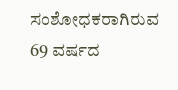ಸಂಶೋಧಕರಾಗಿರುವ 69 ವರ್ಷದ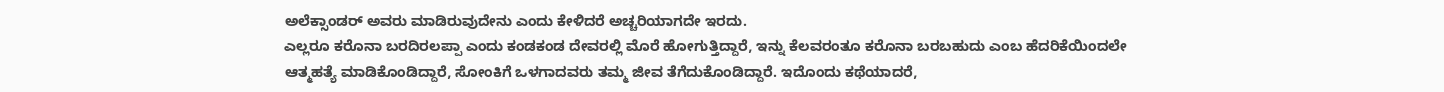ಅಲೆಕ್ಸಾಂಡರ್ ಅವರು ಮಾಡಿರುವುದೇನು ಎಂದು ಕೇಳಿದರೆ ಅಚ್ಚರಿಯಾಗದೇ ಇರದು.
ಎಲ್ಲರೂ ಕರೊನಾ ಬರದಿರಲಪ್ಪಾ ಎಂದು ಕಂಡಕಂಡ ದೇವರಲ್ಲಿ ಮೊರೆ ಹೋಗುತ್ತಿದ್ದಾರೆ, ಇನ್ನು ಕೆಲವರಂತೂ ಕರೊನಾ ಬರಬಹುದು ಎಂಬ ಹೆದರಿಕೆಯಿಂದಲೇ ಆತ್ಮಹತ್ಯೆ ಮಾಡಿಕೊಂಡಿದ್ದಾರೆ, ಸೋಂಕಿಗೆ ಒಳಗಾದವರು ತಮ್ಮ ಜೀವ ತೆಗೆದುಕೊಂಡಿದ್ದಾರೆ. ಇದೊಂದು ಕಥೆಯಾದರೆ,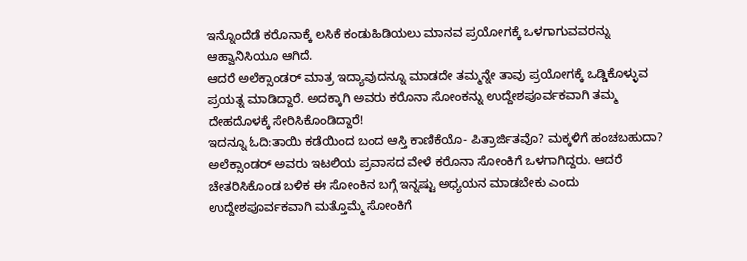ಇನ್ನೊಂದೆಡೆ ಕರೊನಾಕ್ಕೆ ಲಸಿಕೆ ಕಂಡುಹಿಡಿಯಲು ಮಾನವ ಪ್ರಯೋಗಕ್ಕೆ ಒಳಗಾಗುವವರನ್ನು ಆಹ್ವಾನಿಸಿಯೂ ಆಗಿದೆ.
ಆದರೆ ಅಲೆಕ್ಸಾಂಡರ್ ಮಾತ್ರ ಇದ್ಯಾವುದನ್ನೂ ಮಾಡದೇ ತಮ್ಮನ್ನೇ ತಾವು ಪ್ರಯೋಗಕ್ಕೆ ಒಡ್ಡಿಕೊಳ್ಳುವ ಪ್ರಯತ್ನ ಮಾಡಿದ್ದಾರೆ. ಅದಕ್ಕಾಗಿ ಅವರು ಕರೊನಾ ಸೋಂಕನ್ನು ಉದ್ದೇಶಪೂರ್ವಕವಾಗಿ ತಮ್ಮ ದೇಹದೊಳಕ್ಕೆ ಸೇರಿಸಿಕೊಂಡಿದ್ದಾರೆ!
ಇದನ್ನೂ ಓದಿ:ತಾಯಿ ಕಡೆಯಿಂದ ಬಂದ ಆಸ್ತಿ ಕಾಣಿಕೆಯೊ- ಪಿತ್ರಾರ್ಜಿತವೊ? ಮಕ್ಕಳಿಗೆ ಹಂಚಬಹುದಾ?
ಅಲೆಕ್ಸಾಂಡರ್ ಅವರು ಇಟಲಿಯ ಪ್ರವಾಸದ ವೇಳೆ ಕರೊನಾ ಸೋಂಕಿಗೆ ಒಳಗಾಗಿದ್ದರು. ಆದರೆ ಚೇತರಿಸಿಕೊಂಡ ಬಳಿಕ ಈ ಸೋಂಕಿನ ಬಗ್ಗೆ ಇನ್ನಷ್ಟು ಅಧ್ಯಯನ ಮಾಡಬೇಕು ಎಂದು ಉದ್ದೇಶಪೂರ್ವಕವಾಗಿ ಮತ್ತೊಮ್ಮೆ ಸೋಂಕಿಗೆ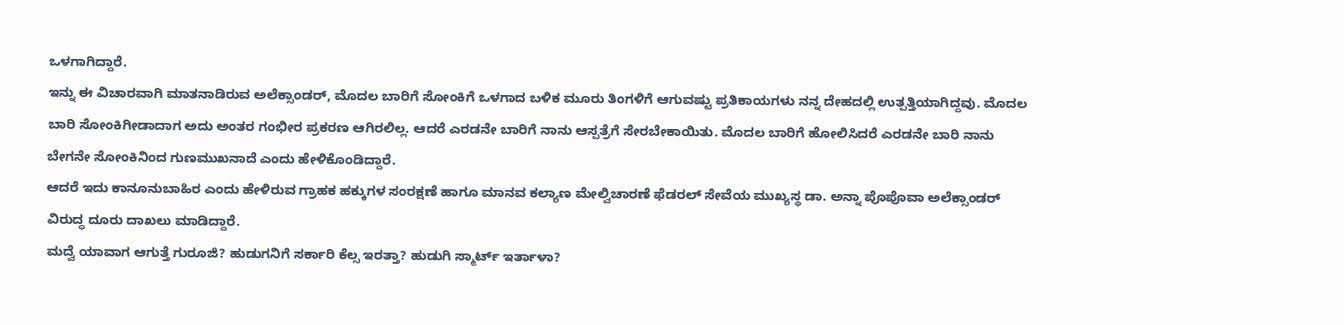ಒಳಗಾಗಿದ್ದಾರೆ.
ಇನ್ನು ಈ ವಿಚಾರವಾಗಿ ಮಾತನಾಡಿರುವ ಅಲೆಕ್ಸಾಂಡರ್, ಮೊದಲ ಬಾರಿಗೆ ಸೋಂಕಿಗೆ ಒಳಗಾದ ಬಳಿಕ ಮೂರು ತಿಂಗಳಿಗೆ ಆಗುವಷ್ಟು ಪ್ರತಿಕಾಯಗಳು ನನ್ನ ದೇಹದಲ್ಲಿ ಉತ್ಪತ್ತಿಯಾಗಿದ್ದವು. ಮೊದಲ ಬಾರಿ ಸೋಂಕಿಗೀಡಾದಾಗ ಅದು ಅಂತರ ಗಂಭೀರ ಪ್ರಕರಣ ಆಗಿರಲಿಲ್ಲ. ಆದರೆ ಎರಡನೇ ಬಾರಿಗೆ ನಾನು ಆಸ್ಪತ್ರೆಗೆ ಸೇರಬೇಕಾಯಿತು. ಮೊದಲ ಬಾರಿಗೆ ಹೋಲಿಸಿದರೆ ಎರಡನೇ ಬಾರಿ ನಾನು ಬೇಗನೇ ಸೋಂಕಿನಿಂದ ಗುಣಮುಖನಾದೆ ಎಂದು ಹೇಳಿಕೊಂಡಿದ್ದಾರೆ.
ಆದರೆ ಇದು ಕಾನೂನುಬಾಹಿರ ಎಂದು ಹೇಳಿರುವ ಗ್ರಾಹಕ ಹಕ್ಕುಗಳ ಸಂರಕ್ಷಣೆ ಹಾಗೂ ಮಾನವ ಕಲ್ಯಾಣ ಮೇಲ್ವಿಚಾರಣೆ ಫೆಡರಲ್ ಸೇವೆಯ ಮುಖ್ಯಸ್ಥ ಡಾ. ಅನ್ನಾ ಪೊಪೊವಾ ಅಲೆಕ್ಸಾಂಡರ್ ವಿರುದ್ಧ ದೂರು ದಾಖಲು ಮಾಡಿದ್ದಾರೆ.
ಮದ್ವೆ ಯಾವಾಗ ಆಗುತ್ತೆ ಗುರೂಜಿ? ಹುಡುಗನಿಗೆ ಸರ್ಕಾರಿ ಕೆಲ್ಸ ಇರತ್ತಾ? ಹುಡುಗಿ ಸ್ಮಾರ್ಟ್ ಇರ್ತಾಳಾ?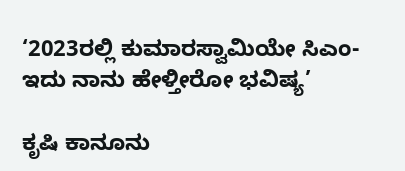‘2023ರಲ್ಲಿ ಕುಮಾರಸ್ವಾಮಿಯೇ ಸಿಎಂ- ಇದು ನಾನು ಹೇಳ್ತೀರೋ ಭವಿಷ್ಯ’

ಕೃಷಿ ಕಾನೂನು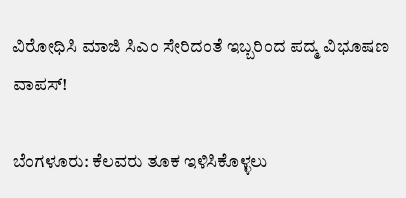ವಿರೋಧಿಸಿ ಮಾಜಿ ಸಿಎಂ ಸೇರಿದಂತೆ ಇಬ್ಬರಿಂದ ಪದ್ಮ ವಿಭೂಷಣ ವಾಪಸ್!

ಬೆಂಗಳೂರು: ಕೆಲವರು ತೂಕ ಇಳಿಸಿಕೊಳ್ಳಲು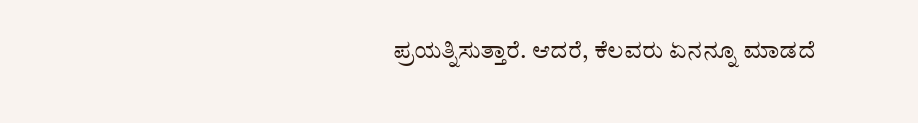ಪ್ರಯತ್ನಿಸುತ್ತಾರೆ. ಆದರೆ, ಕೆಲವರು ಏನನ್ನೂ ಮಾಡದೆ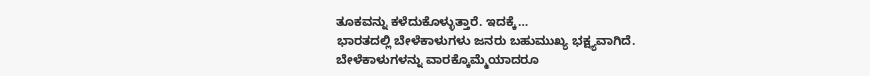ತೂಕವನ್ನು ಕಳೆದುಕೊಳ್ಳುತ್ತಾರೆ. ಇದಕ್ಕೆ…
ಭಾರತದಲ್ಲಿ ಬೇಳೆಕಾಳುಗಳು ಜನರು ಬಹುಮುಖ್ಯ ಭಕ್ಷ್ಯವಾಗಿದೆ. ಬೇಳೆಕಾಳುಗಳನ್ನು ವಾರಕ್ಕೊಮ್ಮೆಯಾದರೂ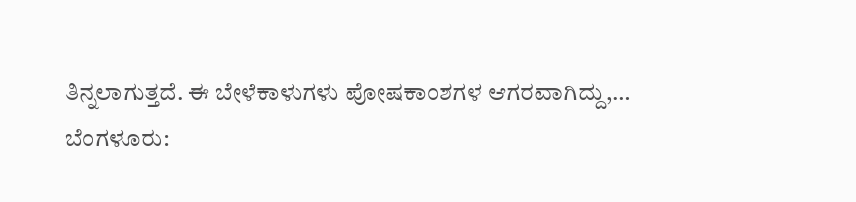ತಿನ್ನಲಾಗುತ್ತದೆ. ಈ ಬೇಳೆಕಾಳುಗಳು ಪೋಷಕಾಂಶಗಳ ಆಗರವಾಗಿದ್ದು,…
ಬೆಂಗಳೂರು: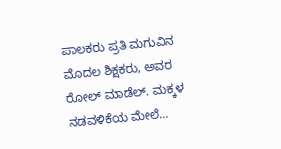ಪಾಲಕರು ಪ್ರತಿ ಮಗುವಿನ ಮೊದಲ ಶಿಕ್ಷಕರು, ಅವರ ರೋಲ್ ಮಾಡೆಲ್. ಮಕ್ಕಳ ನಡವಳಿಕೆಯ ಮೇಲೆ…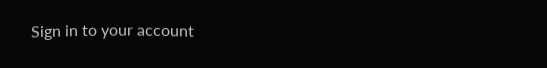Sign in to your account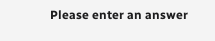Please enter an answer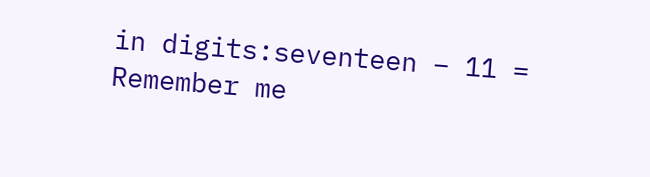in digits:seventeen − 11 =
Remember me